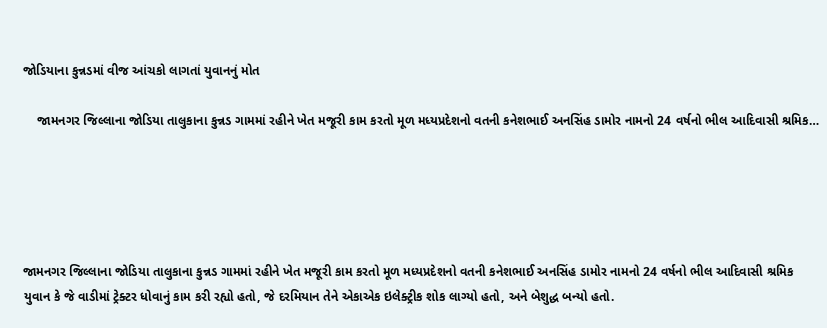જોડિયાના કુન્નડમાં વીજ આંચકો લાગતાં યુવાનનું મોત

    જામનગર જિલ્લાના જોડિયા તાલુકાના કુન્નડ ગામમાં રહીને ખેત મજૂરી કામ કરતો મૂળ મધ્યપ્રદેશનો વતની કનેશભાઈ અનસિંહ ડામોર નામનો 24 વર્ષનો ભીલ આદિવાસી શ્રમિક…





જામનગર જિલ્લાના જોડિયા તાલુકાના કુન્નડ ગામમાં રહીને ખેત મજૂરી કામ કરતો મૂળ મધ્યપ્રદેશનો વતની કનેશભાઈ અનસિંહ ડામોર નામનો 24 વર્ષનો ભીલ આદિવાસી શ્રમિક યુવાન કે જે વાડીમાં ટ્રેક્ટર ધોવાનું કામ કરી રહ્યો હતો, જે દરમિયાન તેને એકાએક ઇલેક્ટ્રીક શોક લાગ્યો હતો, અને બેશુદ્ધ બન્યો હતો.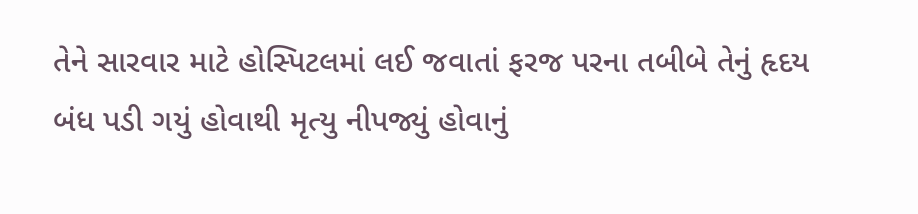તેને સારવાર માટે હોસ્પિટલમાં લઈ જવાતાં ફરજ પરના તબીબે તેનું હૃદય બંધ પડી ગયું હોવાથી મૃત્યુ નીપજ્યું હોવાનું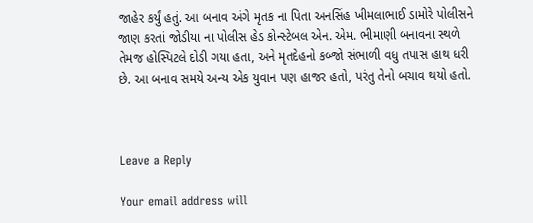જાહેર કર્યું હતું. આ બનાવ અંગે મૃતક ના પિતા અનસિંહ ખીમલાભાઈ ડામોરે પોલીસને જાણ કરતાં જોડીયા ના પોલીસ હેડ કોન્સ્ટેબલ એન. એમ. ભીમાણી બનાવના સ્થળે તેમજ હોસ્પિટલે દોડી ગયા હતા, અને મૃતદેહનો કબ્જો સંભાળી વધુ તપાસ હાથ ધરી છે. આ બનાવ સમયે અન્ય એક યુવાન પણ હાજર હતો, પરંતુ તેનો બચાવ થયો હતો.



Leave a Reply

Your email address will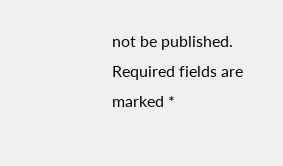not be published. Required fields are marked *